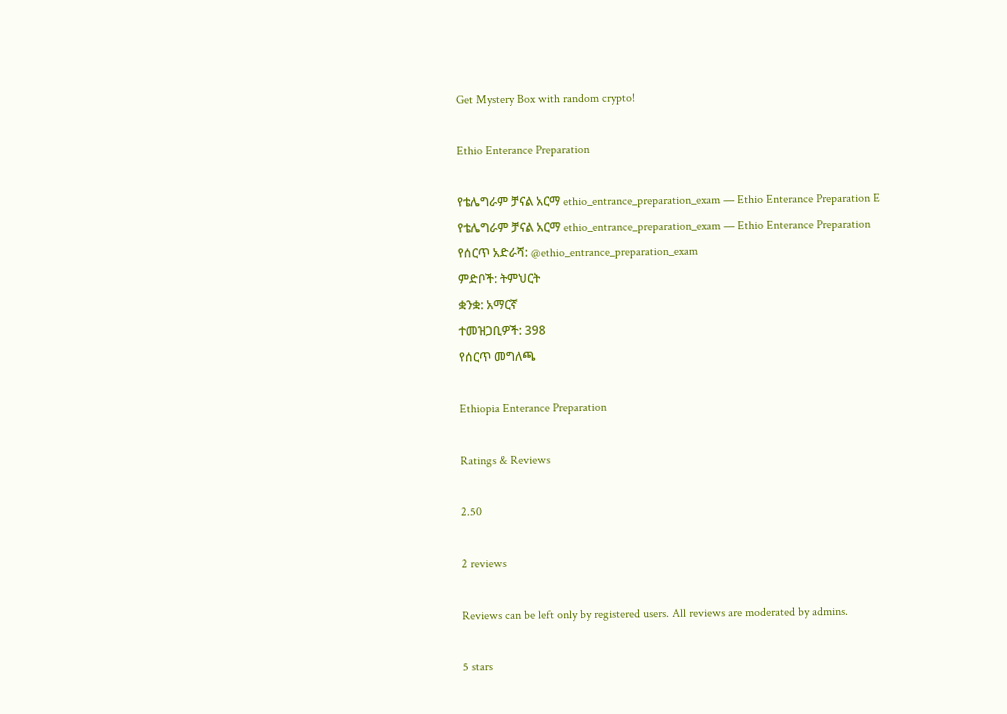Get Mystery Box with random crypto!

Ethio Enterance Preparation

የቴሌግራም ቻናል አርማ ethio_entrance_preparation_exam — Ethio Enterance Preparation E
የቴሌግራም ቻናል አርማ ethio_entrance_preparation_exam — Ethio Enterance Preparation
የሰርጥ አድራሻ: @ethio_entrance_preparation_exam
ምድቦች: ትምህርት
ቋንቋ: አማርኛ
ተመዝጋቢዎች: 398
የሰርጥ መግለጫ

Ethiopia Enterance Preparation

Ratings & Reviews

2.50

2 reviews

Reviews can be left only by registered users. All reviews are moderated by admins.

5 stars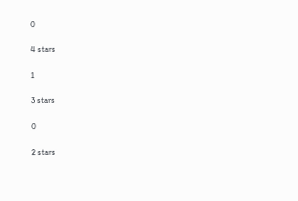0

4 stars

1

3 stars

0

2 stars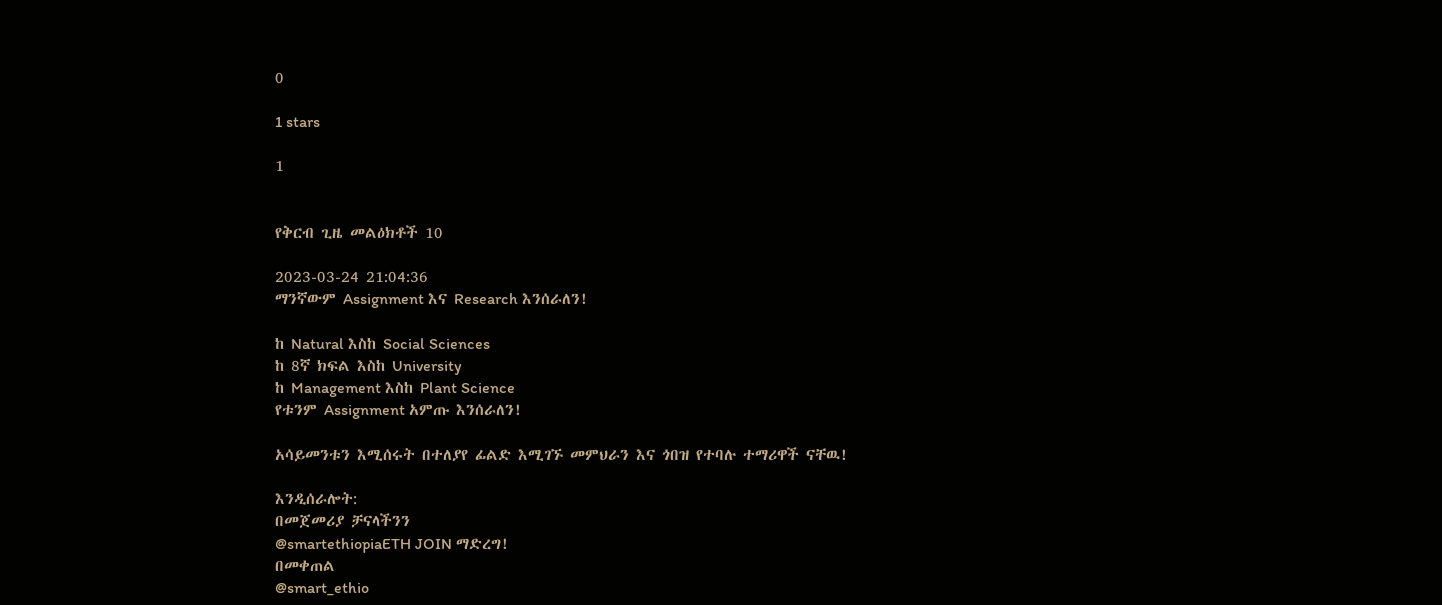0

1 stars

1


የቅርብ ጊዜ መልዕክቶች 10

2023-03-24 21:04:36
ማንኛውም Assignment እና Research እንሰራለን!

ከ Natural እስከ Social Sciences
ከ 8ኛ ክፍል እስከ University
ከ Management እስከ Plant Science
የቱንም Assignment አምጡ እንሰራለን!

አሳይመንቱን እሚሰሩት በተለያየ ፊልድ እሚገኙ መምህራን እና ጎበዝ የተባሉ ተማሪዋች ናቸዉ!

እንዲሰራሎት:
በመጀመሪያ ቻናላችንን
@smartethiopiaETH JOIN ማድረግ!
በመቀጠል
@smart_ethio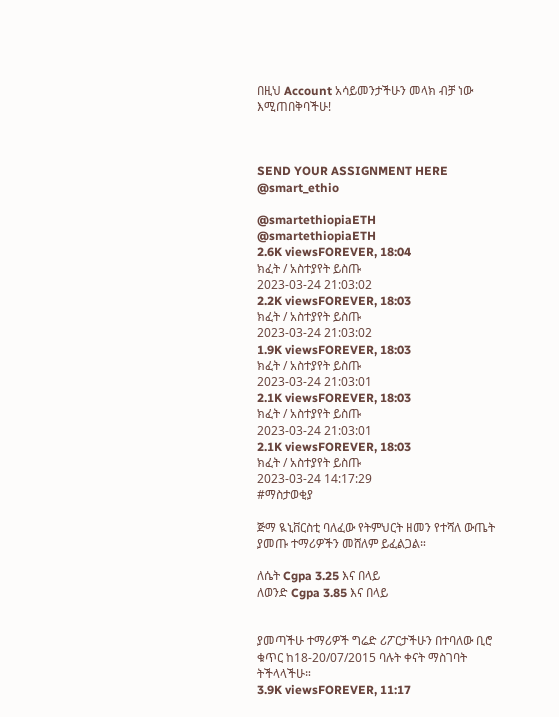በዚህ Account አሳይመንታችሁን መላክ ብቻ ነው እሚጠበቅባችሁ!



SEND YOUR ASSIGNMENT HERE
@smart_ethio

@smartethiopiaETH
@smartethiopiaETH
2.6K viewsFOREVER, 18:04
ክፈት / አስተያየት ይስጡ
2023-03-24 21:03:02
2.2K viewsFOREVER, 18:03
ክፈት / አስተያየት ይስጡ
2023-03-24 21:03:02
1.9K viewsFOREVER, 18:03
ክፈት / አስተያየት ይስጡ
2023-03-24 21:03:01
2.1K viewsFOREVER, 18:03
ክፈት / አስተያየት ይስጡ
2023-03-24 21:03:01
2.1K viewsFOREVER, 18:03
ክፈት / አስተያየት ይስጡ
2023-03-24 14:17:29
#ማስታወቂያ

ጅማ ዪኒቨርስቲ ባለፈው የትምህርት ዘመን የተሻለ ውጤት ያመጡ ተማሪዎችን መሸለም ይፈልጋል።

ለሴት Cgpa 3.25 እና በላይ
ለወንድ Cgpa 3.85 እና በላይ


ያመጣችሁ ተማሪዎች ግሬድ ሪፖርታችሁን በተባለው ቢሮ ቁጥር ከ18-20/07/2015 ባሉት ቀናት ማስገባት ትችላላችሁ።
3.9K viewsFOREVER, 11:17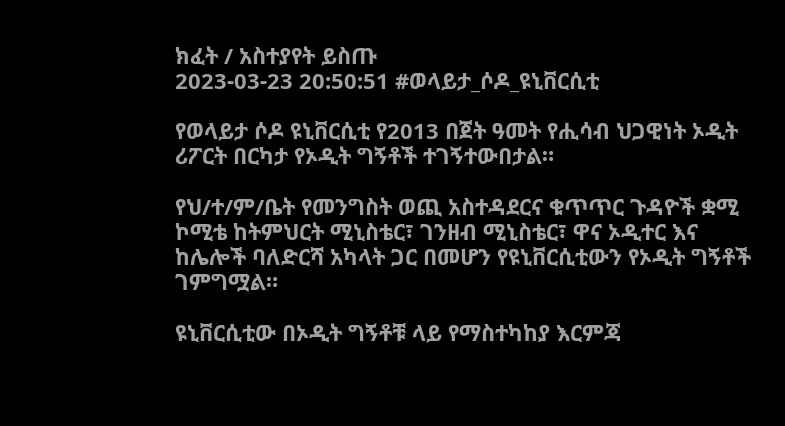ክፈት / አስተያየት ይስጡ
2023-03-23 20:50:51 #ወላይታ_ሶዶ_ዩኒቨርሲቲ

የወላይታ ሶዶ ዩኒቨርሲቲ የ2013 በጀት ዓመት የሒሳብ ህጋዊነት ኦዲት ሪፖርት በርካታ የኦዲት ግኝቶች ተገኝተውበታል።

የህ/ተ/ም/ቤት የመንግስት ወጪ አስተዳደርና ቁጥጥር ጉዳዮች ቋሚ ኮሚቴ ከትምህርት ሚኒስቴር፣ ገንዘብ ሚኒስቴር፣ ዋና ኦዲተር እና ከሌሎች ባለድርሻ አካላት ጋር በመሆን የዩኒቨርሲቲውን የኦዲት ግኝቶች
ገምግሟል።

ዩኒቨርሲቲው በኦዲት ግኝቶቹ ላይ የማስተካከያ እርምጃ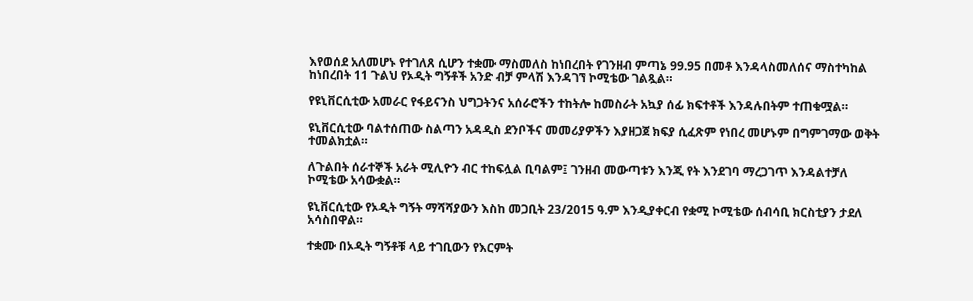እየወሰደ አለመሆኑ የተገለጸ ሲሆን ተቋሙ ማስመለስ ከነበረበት የገንዘብ ምጣኔ 99.95 በመቶ እንዳላስመለሰና ማስተካከል ከነበረበት 11 ጉልህ የኦዲት ግኝቶች አንድ ብቻ ምላሽ እንዳገኘ ኮሚቴው ገልጿል።

የዩኒቨርሲቲው አመራር የፋይናንስ ህግጋትንና አሰራሮችን ተከትሎ ከመስራት አኳያ ሰፊ ክፍተቶች እንዳሉበትም ተጠቁሟል።

ዩኒቨርሲቲው ባልተሰጠው ስልጣን አዳዲስ ደንቦችና መመሪያዎችን እያዘጋጀ ክፍያ ሲፈጽም የነበረ መሆኑም በግምገማው ወቅት ተመልክቷል።

ለጉልበት ሰራተኞች አራት ሚሊዮን ብር ተከፍሏል ቢባልም፤ ገንዘብ መውጣቱን እንጂ የት እንደገባ ማረጋገጥ እንዳልተቻለ ኮሚቴው አሳውቋል።

ዩኒቨርሲቲው የኦዲት ግኝት ማሻሻያውን እስከ መጋቢት 23/2015 ዓ.ም እንዲያቀርብ የቋሚ ኮሚቴው ሰብሳቢ ክርስቲያን ታደለ አሳስበዋል።

ተቋሙ በኦዲት ግኝቶቹ ላይ ተገቢውን የእርምት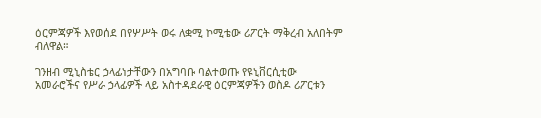ዕርምጃዎች እየወሰደ በየሦሥት ወሩ ለቋሚ ኮሚቴው ሪፖርት ማቅረብ አለበትም ብለዋል።

ገንዘብ ሚኒስቴር ኃላፊነታቸውን በአግባቡ ባልተወጡ የዩኒቨርሲቲው አመራሮችና የሥራ ኃላፊዎች ላይ አስተዳደራዊ ዕርምጃዎችን ወስዶ ሪፖርቱን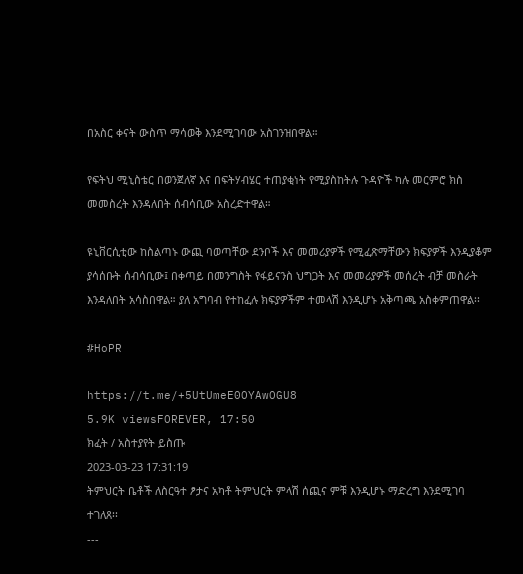በአስር ቀናት ውስጥ ማሳወቅ እንደሚገባው አስገንዝበዋል።

የፍትህ ሚኒስቴር በወንጀለኛ እና በፍትሃብሄር ተጠያቂነት የሚያስከትሉ ጉዳዮች ካሉ መርምሮ ክስ መመስረት እንዳለበት ሰብሳቢው አስረድተዋል።

ዩኒቨርሲቲው ከስልጣኑ ውጪ ባወጣቸው ደንቦች እና መመሪያዎች የሚፈጽማቸውን ክፍያዎች እንዲያቆም
ያሳሰቡት ሰብሳቢው፤ በቀጣይ በመንግስት የፋይናንስ ህግጋት እና መመሪያዎች መሰረት ብቻ መስራት እንዳለበት አሳስበዋል። ያለ አግባብ የተከፈሉ ክፍያዎችም ተመላሽ እንዲሆኑ አቅጣጫ አስቀምጠዋል፡፡

#HoPR

https://t.me/+5UtUmeE0OYAwOGU8
5.9K viewsFOREVER, 17:50
ክፈት / አስተያየት ይስጡ
2023-03-23 17:31:19
ትምህርት ቤቶች ለስርዓተ ፆታና አካቶ ትምህርት ምላሽ ሰጪና ምቹ እንዲሆኑ ማድረግ እንደሚገባ ተገለጸ፡፡
---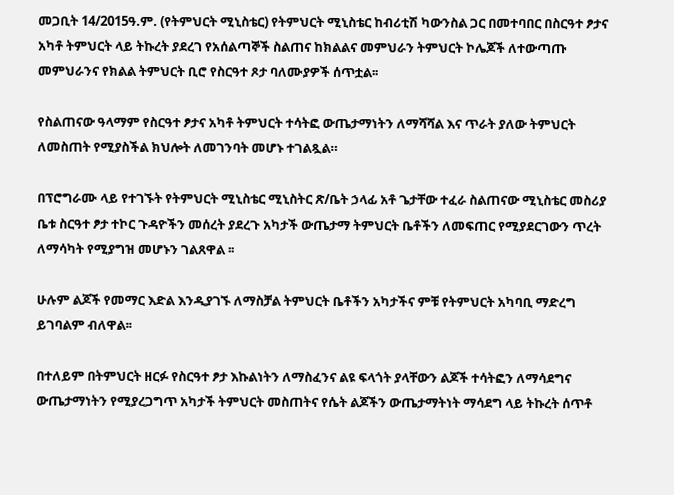መጋቢት 14/2015ዓ.ም. (የትምህርት ሚኒስቴር) የትምህርት ሚኒስቴር ከብሪቲሽ ካውንስል ጋር በመተባበር በስርዓተ ፆታና አካቶ ትምህርት ላይ ትኩረት ያደረገ የአሰልጣኞች ስልጠና ከክልልና መምህራን ትምህርት ኮሌጆች ለተውጣጡ መምህራንና የክልል ትምህርት ቢሮ የስርዓተ ጾታ ባለሙያዎች ሰጥቷል፡፡

የስልጠናው ዓላማም የስርዓተ ፆታና አካቶ ትምህርት ተሳትፎ ውጤታማነትን ለማሻሻል እና ጥራት ያለው ትምህርት ለመስጠት የሚያስችል ክህሎት ለመገንባት መሆኑ ተገልጿል።

በፕሮግራሙ ላይ የተገኙት የትምህርት ሚኒስቴር ሚኒስትር ጽ/ቤት ኃላፊ አቶ ጌታቸው ተፈራ ስልጠናው ሚኒስቴር መስሪያ ቤቱ ስርዓተ ፆታ ተኮር ጉዳዮችን መሰረት ያደረጉ አካታች ውጤታማ ትምህርት ቤቶችን ለመፍጠር የሚያደርገውን ጥረት ለማሳካት የሚያግዝ መሆኑን ገልጸዋል ፡፡

ሁሉም ልጆች የመማር እድል እንዲያገኙ ለማስቻል ትምህርት ቤቶችን አካታችና ምቹ የትምህርት አካባቢ ማድረግ ይገባልም ብለዋል፡፡

በተለይም በትምህርት ዘርፉ የስርዓተ ፆታ እኩልነትን ለማስፈንና ልዩ ፍላጎት ያላቸውን ልጆች ተሳትፎን ለማሳደግና ውጤታማነትን የሚያረጋግጥ አካታች ትምህርት መስጠትና የሴት ልጆችን ውጤታማትነት ማሳደግ ላይ ትኩረት ሰጥቶ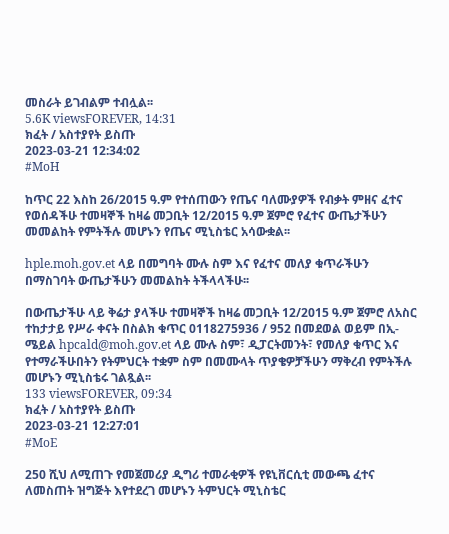መስራት ይገብልም ተብሏል፡፡
5.6K viewsFOREVER, 14:31
ክፈት / አስተያየት ይስጡ
2023-03-21 12:34:02
#MoH

ከጥር 22 እስከ 26/2015 ዓ.ም የተሰጠውን የጤና ባለሙያዎች የብቃት ምዘና ፈተና የወሰዳችሁ ተመዛኞች ከዛሬ መጋቢት 12/2015 ዓ.ም ጀምሮ የፈተና ውጤታችሁን መመልከት የምትችሉ መሆኑን የጤና ሚኒስቴር አሳውቋል፡፡

hple.moh.gov.et ላይ በመግባት ሙሉ ስም እና የፈተና መለያ ቁጥራችሁን በማስገባት ውጤታችሁን መመልከት ትችላላችሁ፡፡

በውጤታችሁ ላይ ቅሬታ ያላችሁ ተመዛኞች ከዛሬ መጋቢት 12/2015 ዓ.ም ጀምሮ ለአስር ተከታታይ የሥራ ቀናት በስልክ ቁጥር 0118275936 / 952 በመደወል ወይም በኢ-ሜይል hpcald@moh.gov.et ላይ ሙሉ ስም፣ ዲፓርትመንት፣ የመለያ ቁጥር እና የተማራችሁበትን የትምህርት ተቋም ስም በመሙላት ጥያቄዎቻችሁን ማቅረብ የምትችሉ መሆኑን ሚኒስቴሩ ገልጿል፡፡
133 viewsFOREVER, 09:34
ክፈት / አስተያየት ይስጡ
2023-03-21 12:27:01
#MoE

250 ሺህ ለሚጠጉ የመጀመሪያ ዲግሪ ተመራቂዎች የዩኒቨርሲቲ መውጫ ፈተና ለመስጠት ዝግጅት እየተደረገ መሆኑን ትምህርት ሚኒስቴር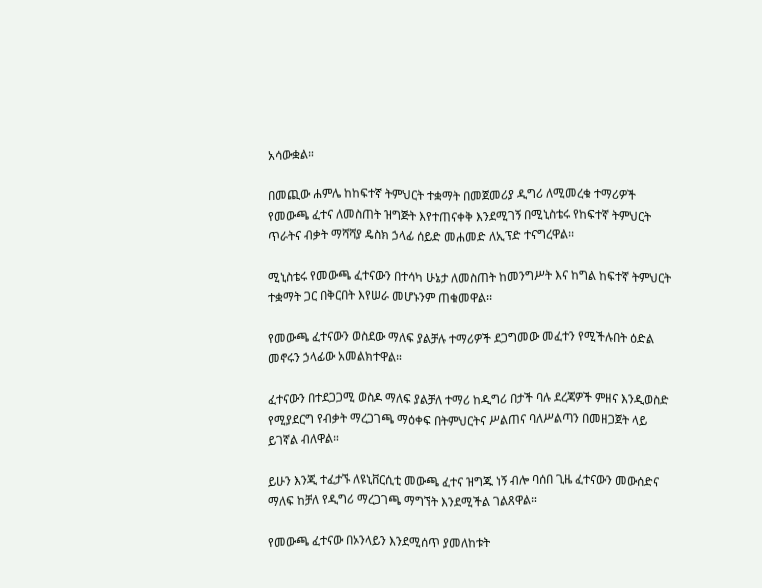አሳውቋል።

በመጪው ሐምሌ ከከፍተኛ ትምህርት ተቋማት በመጀመሪያ ዲግሪ ለሚመረቁ ተማሪዎች የመውጫ ፈተና ለመስጠት ዝግጅት እየተጠናቀቅ እንደሚገኝ በሚኒስቴሩ የከፍተኛ ትምህርት ጥራትና ብቃት ማሻሻያ ዴስክ ኃላፊ ሰይድ መሐመድ ለኢፕድ ተናግረዋል፡፡

ሚኒስቴሩ የመውጫ ፈተናውን በተሳካ ሁኔታ ለመስጠት ከመንግሥት እና ከግል ከፍተኛ ትምህርት ተቋማት ጋር በቅርበት እየሠራ መሆኑንም ጠቁመዋል፡፡

የመውጫ ፈተናውን ወስደው ማለፍ ያልቻሉ ተማሪዎች ደጋግመው መፈተን የሚችሉበት ዕድል መኖሩን ኃላፊው አመልክተዋል።

ፈተናውን በተደጋጋሚ ወስዶ ማለፍ ያልቻለ ተማሪ ከዲግሪ በታች ባሉ ደረጃዎች ምዘና እንዲወስድ የሚያደርግ የብቃት ማረጋገጫ ማዕቀፍ በትምህርትና ሥልጠና ባለሥልጣን በመዘጋጀት ላይ ይገኛል ብለዋል።

ይሁን እንጂ ተፈታኙ ለዩኒቨርሲቲ መውጫ ፈተና ዝግጁ ነኝ ብሎ ባሰበ ጊዜ ፈተናውን መውሰድና ማለፍ ከቻለ የዲግሪ ማረጋገጫ ማግኘት እንደሚችል ገልጸዋል።

የመውጫ ፈተናው በኦንላይን እንደሚሰጥ ያመለከቱት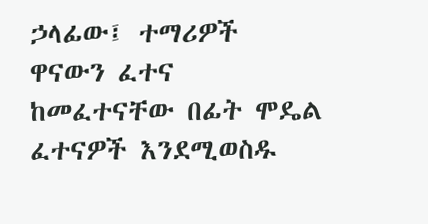ኃላፊው፤ ተማሪዎች ዋናውን ፈተና ከመፈተናቸው በፊት ሞዴል ፈተናዎች እንደሚወስዱ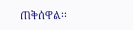ጠቅሰዋል፡፡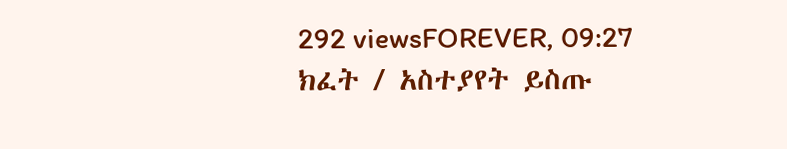292 viewsFOREVER, 09:27
ክፈት / አስተያየት ይስጡ